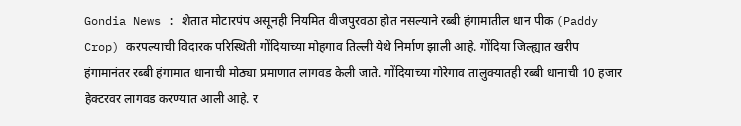Gondia News : शेतात मोटारपंप असूनही नियमित वीजपुरवठा होत नसल्याने रब्बी हंगामातील धान पीक (Paddy Crop) करपल्याची विदारक परिस्थिती गोंदियाच्या मोहगाव तिल्ली येथे निर्माण झाली आहे. गोंदिया जिल्ह्यात खरीप हंगामानंतर रब्बी हंगामात धानाची मोठ्या प्रमाणात लागवड केली जाते. गोंदियाच्या गोरेगाव तालुक्यातही रब्बी धानाची 10 हजार हेक्टरवर लागवड करण्यात आली आहे. र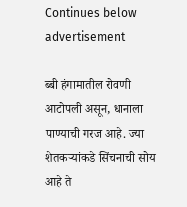Continues below advertisement

ब्बी हंगामातील रोवणी आटोपली असून, धानाला पाण्याची गरज आहे. ज्या शेतकऱ्यांकडे सिंचनाची सोय आहे ते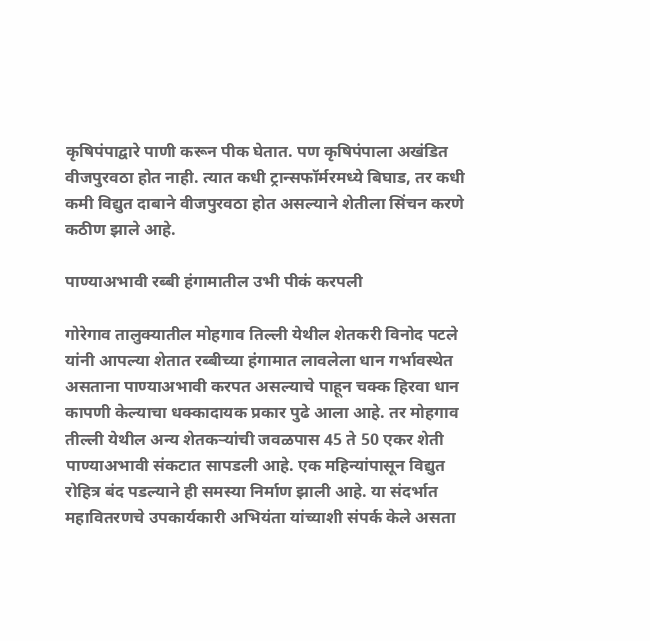कृषिपंपाद्वारे पाणी करून पीक घेतात. पण कृषिपंपाला अखंडित वीजपुरवठा होत नाही. त्यात कधी ट्रान्सफॉर्मरमध्ये बिघाड, तर कधी कमी विद्युत दाबाने वीजपुरवठा होत असल्याने शेतीला सिंचन करणे कठीण झाले आहे.

पाण्याअभावी रब्बी हंगामातील उभी पीकं करपली

गोरेगाव तालुक्यातील मोहगाव तिल्ली येथील शेतकरी विनोद पटले यांनी आपल्या शेतात रब्बीच्या हंगामात लावलेला धान गर्भावस्थेत असताना पाण्याअभावी करपत असल्याचे पाहून चक्क हिरवा धान कापणी केल्याचा धक्कादायक प्रकार पुढे आला आहे. तर मोहगाव तील्ली येथील अन्य शेतकऱ्यांची जवळपास 45 ते 50 एकर शेती पाण्याअभावी संकटात सापडली आहे. एक महिन्यांपासून विद्युत रोहित्र बंद पडल्याने ही समस्या निर्माण झाली आहे. या संदर्भात महावितरणचे उपकार्यकारी अभियंता यांच्याशी संपर्क केले असता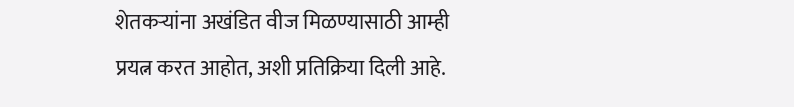शेतकऱ्यांना अखंडित वीज मिळण्यासाठी आम्ही प्रयत्न करत आहोत, अशी प्रतिक्रिया दिली आहे.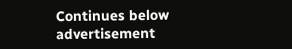Continues below advertisement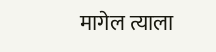मागेल त्याला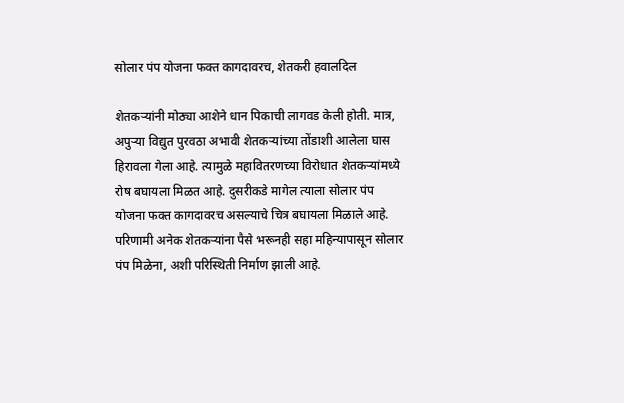सोलार पंप योजना फक्त कागदावरच, शेतकरी हवालदिल

शेतकऱ्यांनी मोठ्या आशेने धान पिकाची लागवड केली होती. मात्र, अपुऱ्या विद्युत पुरवठा अभावी शेतकऱ्यांच्या तोंडाशी आलेला घास हिरावला गेला आहे. त्यामुळे महावितरणच्या विरोधात शेतकऱ्यांमध्ये रोष बघायला मिळत आहे. दुसरीकडे मागेल त्याला सोलार पंप योजना फक्त कागदावरच असल्याचे चित्र बघायला मिळाले आहे. परिणामी अनेक शेतकऱ्यांना पैसे भरूनही सहा महिन्यापासून सोलार पंप मिळेना, अशी परिस्थिती निर्माण झाली आहे.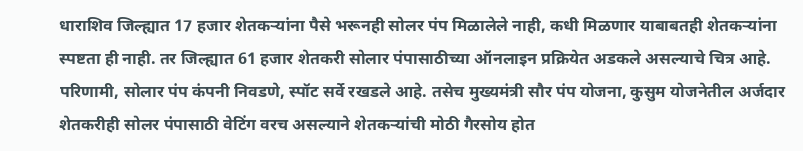धाराशिव जिल्ह्यात 17 हजार शेतकऱ्यांना पैसे भरूनही सोलर पंप मिळालेले नाही, कधी मिळणार याबाबतही शेतकऱ्यांना स्पष्टता ही नाही. तर जिल्ह्यात 61 हजार शेतकरी सोलार पंपासाठीच्या ऑनलाइन प्रक्रियेत अडकले असल्याचे चित्र आहे. परिणामी, सोलार पंप कंपनी निवडणे, स्पॉट सर्वे रखडले आहे. तसेच मुख्यमंत्री सौर पंप योजना, कुसुम योजनेतील अर्जदार शेतकरीही सोलर पंपासाठी वेटिंग वरच असल्याने शेतकऱ्यांची मोठी गैरसोय होत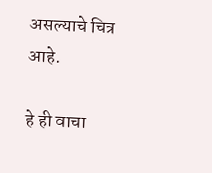असल्याचे चित्र आहे.

हे ही वाचा